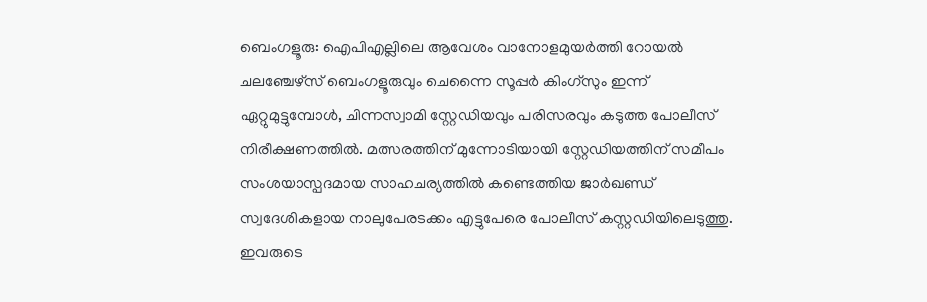ബെംഗളൂരു: ഐപിഎല്ലിലെ ആവേശം വാനോളമുയർത്തി റോയൽ ചലഞ്ചേഴ്സ് ബെംഗളൂരുവും ചെന്നൈ സൂപ്പർ കിംഗ്സും ഇന്ന് ഏറ്റുമുട്ടുമ്പോൾ, ചിന്നസ്വാമി സ്റ്റേഡിയവും പരിസരവും കടുത്ത പോലീസ് നിരീക്ഷണത്തിൽ. മത്സരത്തിന് മുന്നോടിയായി സ്റ്റേഡിയത്തിന് സമീപം സംശയാസ്പദമായ സാഹചര്യത്തിൽ കണ്ടെത്തിയ ജാർഖണ്ഡ് സ്വദേശികളായ നാലുപേരടക്കം എട്ടുപേരെ പോലീസ് കസ്റ്റഡിയിലെടുത്തു. ഇവരുടെ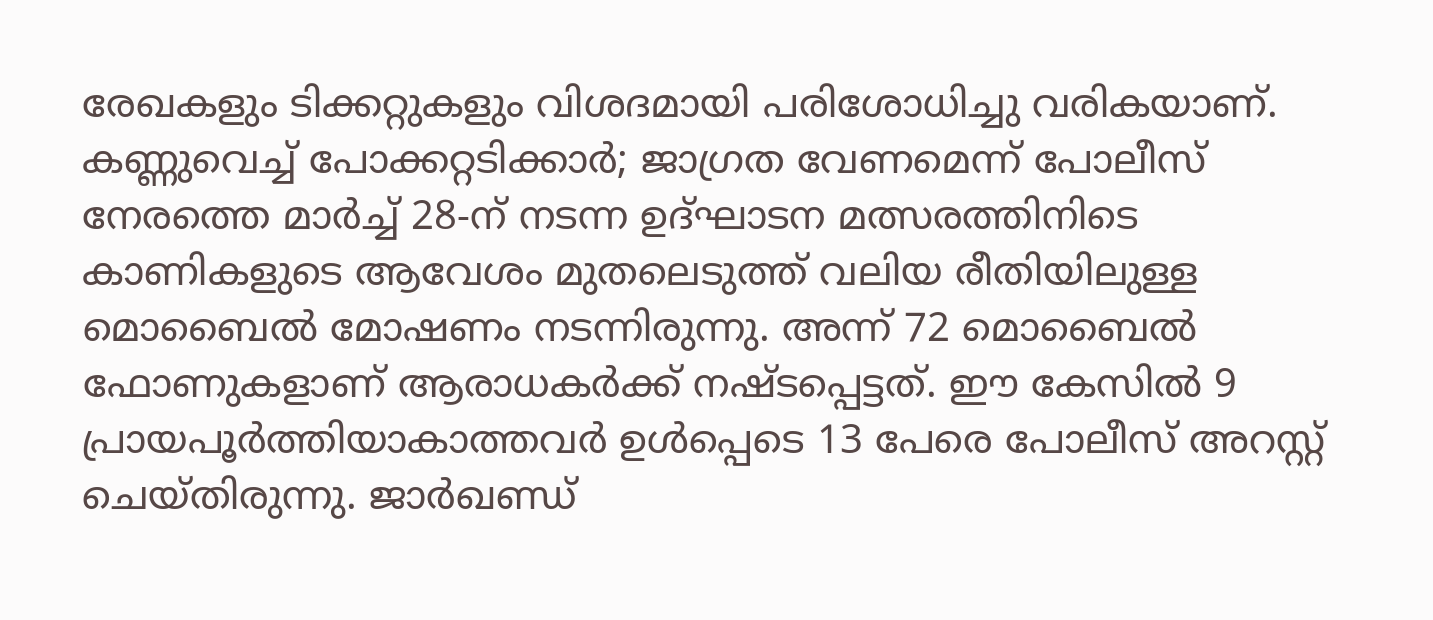രേഖകളും ടിക്കറ്റുകളും വിശദമായി പരിശോധിച്ചു വരികയാണ്.
കണ്ണുവെച്ച് പോക്കറ്റടിക്കാർ; ജാഗ്രത വേണമെന്ന് പോലീസ്
നേരത്തെ മാർച്ച് 28-ന് നടന്ന ഉദ്ഘാടന മത്സരത്തിനിടെ കാണികളുടെ ആവേശം മുതലെടുത്ത് വലിയ രീതിയിലുള്ള മൊബൈൽ മോഷണം നടന്നിരുന്നു. അന്ന് 72 മൊബൈൽ ഫോണുകളാണ് ആരാധകർക്ക് നഷ്ടപ്പെട്ടത്. ഈ കേസിൽ 9 പ്രായപൂർത്തിയാകാത്തവർ ഉൾപ്പെടെ 13 പേരെ പോലീസ് അറസ്റ്റ് ചെയ്തിരുന്നു. ജാർഖണ്ഡ്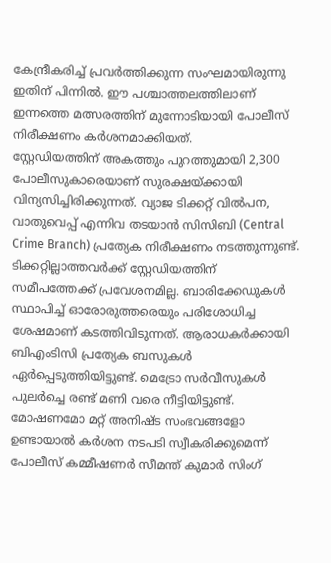കേന്ദ്രീകരിച്ച് പ്രവർത്തിക്കുന്ന സംഘമായിരുന്നു ഇതിന് പിന്നിൽ. ഈ പശ്ചാത്തലത്തിലാണ് ഇന്നത്തെ മത്സരത്തിന് മുന്നോടിയായി പോലീസ് നിരീക്ഷണം കർശനമാക്കിയത്.
സ്റ്റേഡിയത്തിന് അകത്തും പുറത്തുമായി 2,300 പോലീസുകാരെയാണ് സുരക്ഷയ്ക്കായി വിന്യസിച്ചിരിക്കുന്നത്. വ്യാജ ടിക്കറ്റ് വിൽപന, വാതുവെപ്പ് എന്നിവ തടയാൻ സിസിബി (Central Crime Branch) പ്രത്യേക നിരീക്ഷണം നടത്തുന്നുണ്ട്. ടിക്കറ്റില്ലാത്തവർക്ക് സ്റ്റേഡിയത്തിന് സമീപത്തേക്ക് പ്രവേശനമില്ല. ബാരിക്കേഡുകൾ സ്ഥാപിച്ച് ഓരോരുത്തരെയും പരിശോധിച്ച ശേഷമാണ് കടത്തിവിടുന്നത്. ആരാധകർക്കായി ബിഎംടിസി പ്രത്യേക ബസുകൾ ഏർപ്പെടുത്തിയിട്ടുണ്ട്. മെട്രോ സർവീസുകൾ പുലർച്ചെ രണ്ട് മണി വരെ നീട്ടിയിട്ടുണ്ട്.
മോഷണമോ മറ്റ് അനിഷ്ട സംഭവങ്ങളോ ഉണ്ടായാൽ കർശന നടപടി സ്വീകരിക്കുമെന്ന് പോലീസ് കമ്മീഷണർ സീമന്ത് കുമാർ സിംഗ്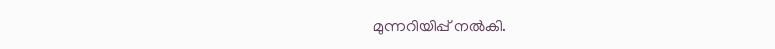മുന്നറിയിപ്പ് നൽകി.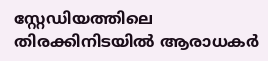സ്റ്റേഡിയത്തിലെ തിരക്കിനിടയിൽ ആരാധകർ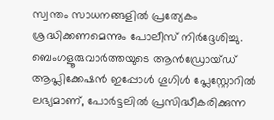സ്വന്തം സാധനങ്ങളിൽ പ്രത്യേകം ശ്രദ്ധിക്കണമെന്നും പോലീസ് നിർദ്ദേശിച്ചു.
ബെംഗളൂരുവാർത്തയുടെ ആൻഡ്രോയ്ഡ് ആപ്ലിക്കേഷൻ ഇപ്പോൾ ഗൂഗിൾ പ്ലേസ്റ്റോറിൽ ലഭ്യമാണ്, പോർട്ടലിൽ പ്രസിദ്ധീകരിക്കുന്ന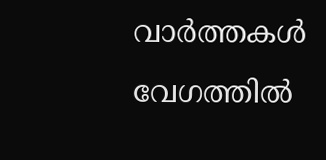വാർത്തകൾ വേഗത്തിൽ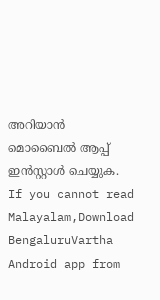അറിയാൻ മൊബൈൽ ആപ്പ് ഇൻസ്റ്റാൾ ചെയ്യുക. If you cannot read Malayalam,Download BengaluruVartha Android app from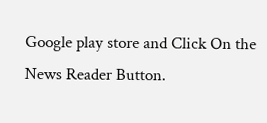Google play store and Click On the News Reader Button.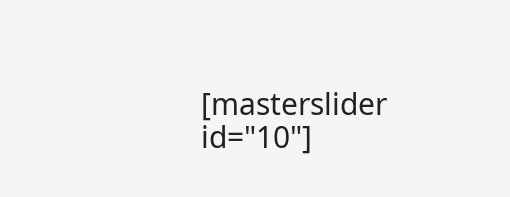[masterslider id="10"]